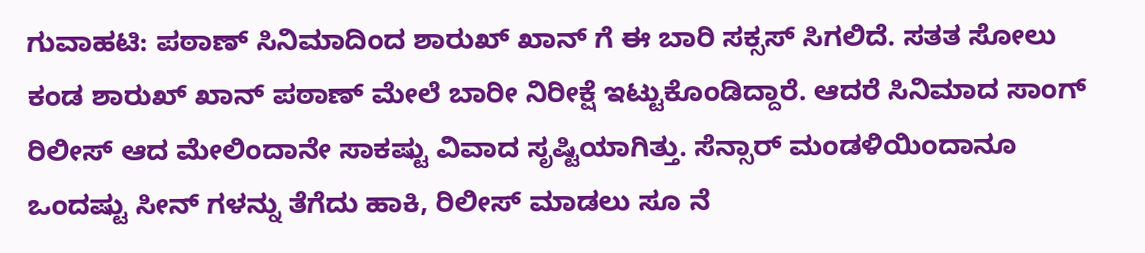ಗುವಾಹಟಿ: ಪಠಾಣ್ ಸಿನಿಮಾದಿಂದ ಶಾರುಖ್ ಖಾನ್ ಗೆ ಈ ಬಾರಿ ಸಕ್ಸಸ್ ಸಿಗಲಿದೆ. ಸತತ ಸೋಲು ಕಂಡ ಶಾರುಖ್ ಖಾನ್ ಪಠಾಣ್ ಮೇಲೆ ಬಾರೀ ನಿರೀಕ್ಷೆ ಇಟ್ಟುಕೊಂಡಿದ್ದಾರೆ. ಆದರೆ ಸಿನಿಮಾದ ಸಾಂಗ್ ರಿಲೀಸ್ ಆದ ಮೇಲಿಂದಾನೇ ಸಾಕಷ್ಟು ವಿವಾದ ಸೃಷ್ಟಿಯಾಗಿತ್ತು. ಸೆನ್ಸಾರ್ ಮಂಡಳಿಯಿಂದಾನೂ ಒಂದಷ್ಟು ಸೀನ್ ಗಳನ್ನು ತೆಗೆದು ಹಾಕಿ, ರಿಲೀಸ್ ಮಾಡಲು ಸೂ ನೆ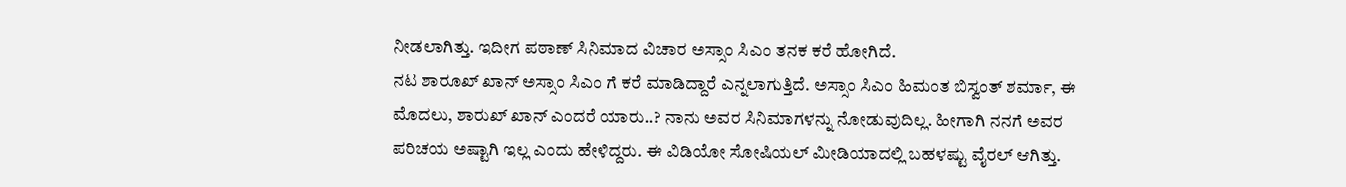ನೀಡಲಾಗಿತ್ತು. ಇದೀಗ ಪಠಾಣ್ ಸಿನಿಮಾದ ವಿಚಾರ ಅಸ್ಸಾಂ ಸಿಎಂ ತನಕ ಕರೆ ಹೋಗಿದೆ.
ನಟ ಶಾರೂಖ್ ಖಾನ್ ಅಸ್ಸಾಂ ಸಿಎಂ ಗೆ ಕರೆ ಮಾಡಿದ್ದಾರೆ ಎನ್ನಲಾಗುತ್ತಿದೆ. ಅಸ್ಸಾಂ ಸಿಎಂ ಹಿಮಂತ ಬಿಸ್ವಂತ್ ಶರ್ಮಾ, ಈ ಮೊದಲು, ಶಾರುಖ್ ಖಾನ್ ಎಂದರೆ ಯಾರು..? ನಾನು ಅವರ ಸಿನಿಮಾಗಳನ್ನು ನೋಡುವುದಿಲ್ಲ. ಹೀಗಾಗಿ ನನಗೆ ಅವರ ಪರಿಚಯ ಅಷ್ಟಾಗಿ ಇಲ್ಲ ಎಂದು ಹೇಳಿದ್ದರು. ಈ ವಿಡಿಯೋ ಸೋಷಿಯಲ್ ಮೀಡಿಯಾದಲ್ಲಿ ಬಹಳಷ್ಟು ವೈರಲ್ ಆಗಿತ್ತು.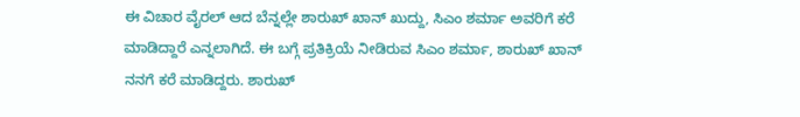ಈ ವಿಚಾರ ವೈರಲ್ ಆದ ಬೆನ್ನಲ್ಲೇ ಶಾರುಖ್ ಖಾನ್ ಖುದ್ದು, ಸಿಎಂ ಶರ್ಮಾ ಅವರಿಗೆ ಕರೆ ಮಾಡಿದ್ದಾರೆ ಎನ್ನಲಾಗಿದೆ. ಈ ಬಗ್ಗೆ ಪ್ರತಿಕ್ರಿಯೆ ನೀಡಿರುವ ಸಿಎಂ ಶರ್ಮಾ, ಶಾರುಖ್ ಖಾನ್ ನನಗೆ ಕರೆ ಮಾಡಿದ್ದರು. ಶಾರುಖ್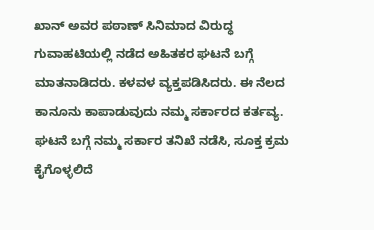ಖಾನ್ ಅವರ ಪಠಾಣ್ ಸಿನಿಮಾದ ವಿರುದ್ಧ ಗುವಾಹಟಿಯಲ್ಲಿ ನಡೆದ ಅಹಿತಕರ ಘಟನೆ ಬಗ್ಗೆ ಮಾತನಾಡಿದರು. ಕಳವಳ ವ್ಯಕ್ತಪಡಿಸಿದರು. ಈ ನೆಲದ ಕಾನೂನು ಕಾಪಾಡುವುದು ನಮ್ಮ ಸರ್ಕಾರದ ಕರ್ತವ್ಯ. ಘಟನೆ ಬಗ್ಗೆ ನಮ್ಮ ಸರ್ಕಾರ ತನಿಖೆ ನಡೆಸಿ, ಸೂಕ್ತ ಕ್ರಮ ಕೈಗೊಳ್ಳಲಿದೆ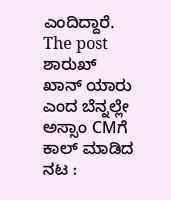ಎಂದಿದ್ದಾರೆ.
The post ಶಾರುಖ್ ಖಾನ್ ಯಾರು ಎಂದ ಬೆನ್ನಲ್ಲೇ ಅಸ್ಸಾಂ CMಗೆ ಕಾಲ್ ಮಾಡಿದ ನಟ :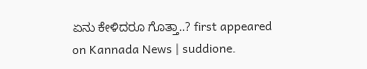ಏನು ಕೇಳಿದರೂ ಗೊತ್ತಾ..? first appeared on Kannada News | suddione.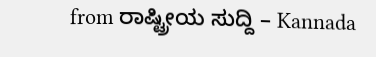from ರಾಷ್ಟ್ರೀಯ ಸುದ್ದಿ – Kannada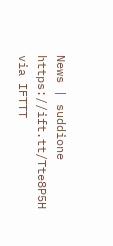News | suddione https://ift.tt/Tte8P5H
via IFTTT